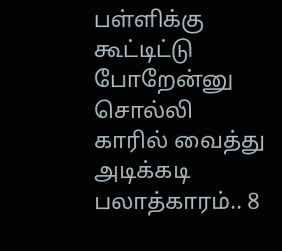பள்ளிக்கு கூட்டிட்டு போறேன்னு சொல்லி காரில் வைத்து அடிக்கடி பலாத்காரம்.. 8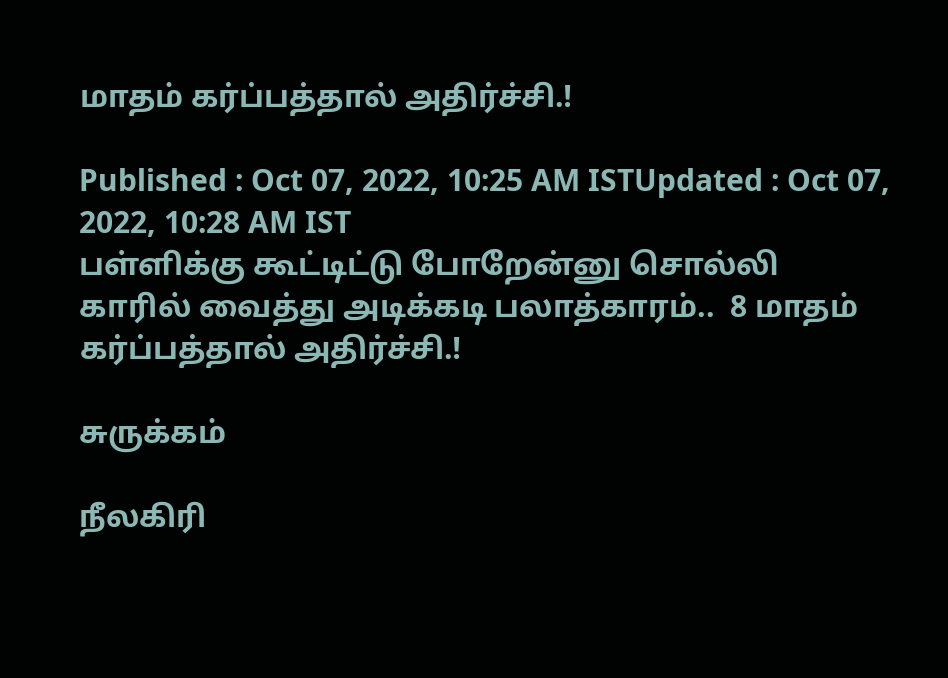மாதம் கர்ப்பத்தால் அதிர்ச்சி.!

Published : Oct 07, 2022, 10:25 AM ISTUpdated : Oct 07, 2022, 10:28 AM IST
பள்ளிக்கு கூட்டிட்டு போறேன்னு சொல்லி காரில் வைத்து அடிக்கடி பலாத்காரம்..  8 மாதம் கர்ப்பத்தால் அதிர்ச்சி.!

சுருக்கம்

நீலகிரி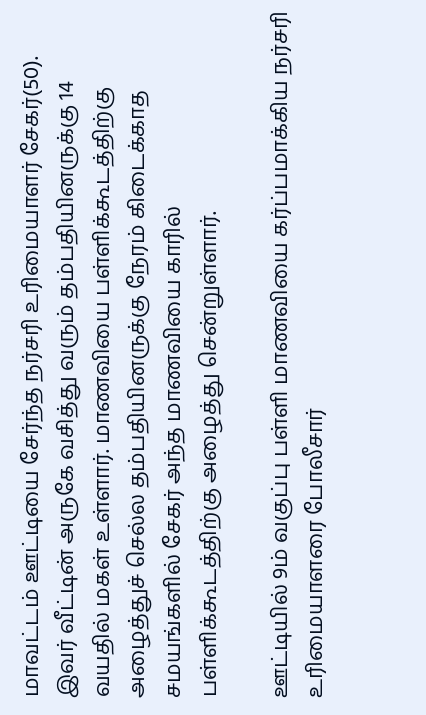மாவட்டம் ஊட்டியை சேர்ந்த நர்சரி உரிமையாளர் சேகர்(50).  இவர் வீட்டின் அருகே வசித்து வரும் தம்பதியினருக்கு 14 வயதில் மகள் உள்ளார். மாணவியை பள்ளிக்கூடத்திற்கு அழைத்துச் செல்ல தம்பதியினருக்கு நேரம் கிடைக்காத சமயங்களில் சேகர் அந்த மாணவியை காரில் பள்ளிக்கூடத்திற்கு அழைத்து சென்றுள்ளார்.

ஊட்டியில் 9ம் வகுப்பு பள்ளி மாணவியை கர்ப்பமாக்கிய நர்சரி உரிமையாளரை போலீசார்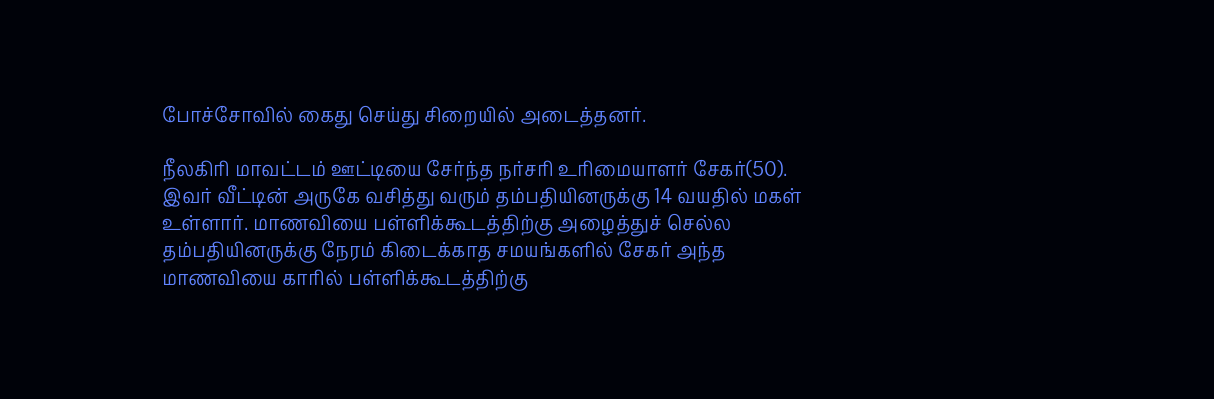போச்சோவில் கைது செய்து சிறையில் அடைத்தனர்.

நீலகிரி மாவட்டம் ஊட்டியை சேர்ந்த நர்சரி உரிமையாளர் சேகர்(50).  இவர் வீட்டின் அருகே வசித்து வரும் தம்பதியினருக்கு 14 வயதில் மகள் உள்ளார். மாணவியை பள்ளிக்கூடத்திற்கு அழைத்துச் செல்ல தம்பதியினருக்கு நேரம் கிடைக்காத சமயங்களில் சேகர் அந்த மாணவியை காரில் பள்ளிக்கூடத்திற்கு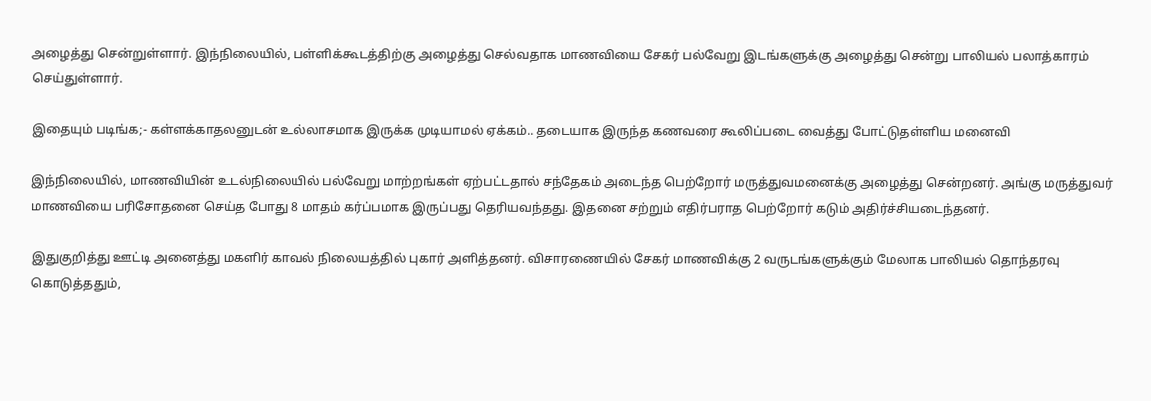அழைத்து சென்றுள்ளார். இந்நிலையில், பள்ளிக்கூடத்திற்கு அழைத்து செல்வதாக மாணவியை சேகர் பல்வேறு இடங்களுக்கு அழைத்து சென்று பாலியல் பலாத்காரம் செய்துள்ளார்.

இதையும் படிங்க;- கள்ளக்காதலனுடன் உல்லாசமாக இருக்க முடியாமல் ஏக்கம்.. தடையாக இருந்த கணவரை கூலிப்படை வைத்து போட்டுதள்ளிய மனைவி

இந்நிலையில், மாணவியின் உடல்நிலையில் பல்வேறு மாற்றங்கள் ஏற்பட்டதால் சந்தேகம் அடைந்த பெற்றோர் மருத்துவமனைக்கு அழைத்து சென்றனர். அங்கு மருத்துவர் மாணவியை பரிசோதனை செய்த போது 8 மாதம் கர்ப்பமாக இருப்பது தெரியவந்தது. இதனை சற்றும் எதிர்பராத பெற்றோர் கடும் அதிர்ச்சியடைந்தனர்.

இதுகுறித்து ஊட்டி அனைத்து மகளிர் காவல் நிலையத்தில் புகார் அளித்தனர். விசாரணையில் சேகர் மாணவிக்கு 2 வருடங்களுக்கும் மேலாக பாலியல் தொந்தரவு கொடுத்ததும்,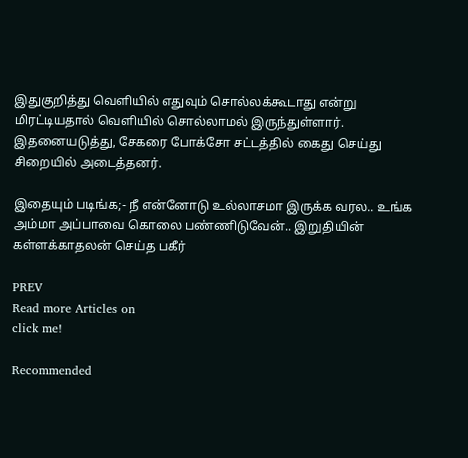இதுகுறித்து வெளியில் எதுவும் சொல்லக்கூடாது என்று மிரட்டியதால் வெளியில் சொல்லாமல் இருந்துள்ளார். இதனையடுத்து, சேகரை போக்சோ சட்டத்தில் கைது செய்து சிறையில் அடைத்தனர்.

இதையும் படிங்க;- நீ என்னோடு உல்லாசமா இருக்க வரல.. உங்க அம்மா அப்பாவை கொலை பண்ணிடுவேன்.. இறுதியின் கள்ளக்காதலன் செய்த பகீர்

PREV
Read more Articles on
click me!

Recommended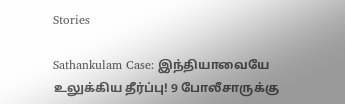Stories

Sathankulam Case: இந்தியாவையே உலுக்கிய தீர்ப்பு! 9 போலீசாருக்கு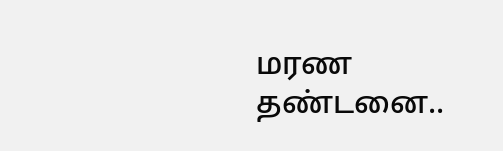மரண தண்டனை..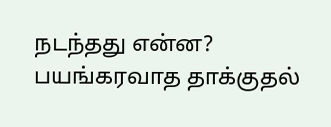நடந்தது என்ன?
பயங்கரவாத தாக்குதல்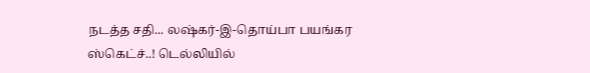நடத்த சதி... லஷ்கர்-இ-தொய்பா பயங்கர ஸ்கெட்ச்..! டெல்லியில்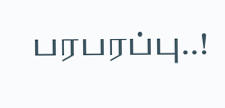பரபரப்பு..!